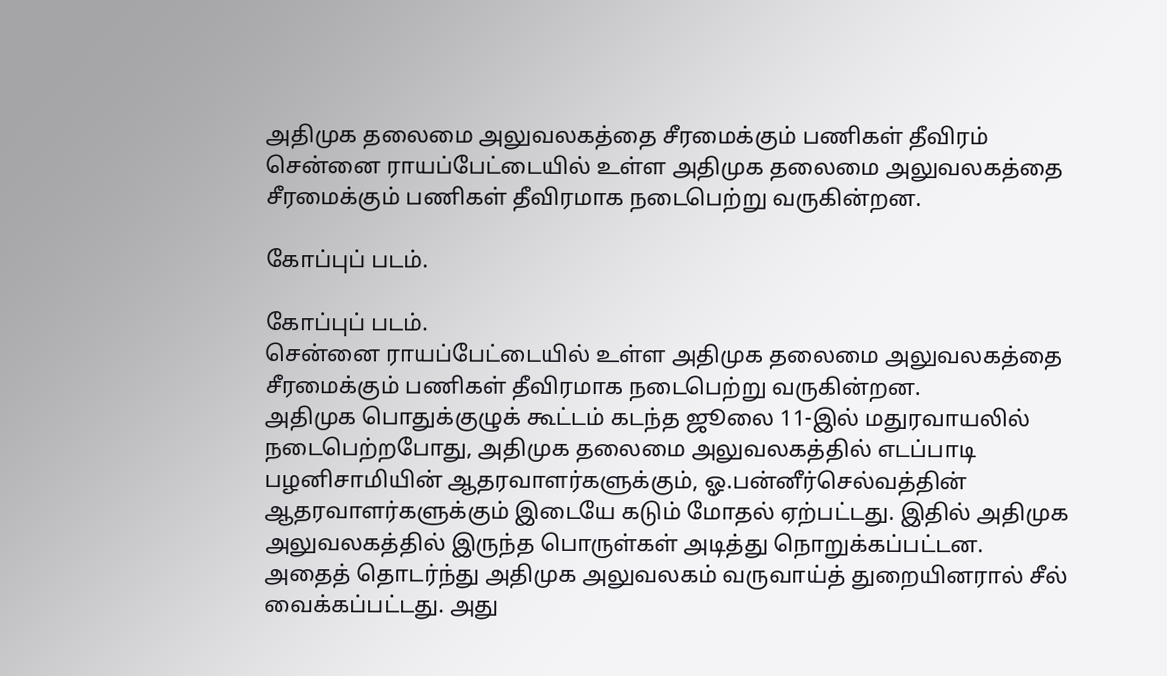அதிமுக தலைமை அலுவலகத்தை சீரமைக்கும் பணிகள் தீவிரம்
சென்னை ராயப்பேட்டையில் உள்ள அதிமுக தலைமை அலுவலகத்தை சீரமைக்கும் பணிகள் தீவிரமாக நடைபெற்று வருகின்றன.

கோப்புப் படம்.

கோப்புப் படம்.
சென்னை ராயப்பேட்டையில் உள்ள அதிமுக தலைமை அலுவலகத்தை சீரமைக்கும் பணிகள் தீவிரமாக நடைபெற்று வருகின்றன.
அதிமுக பொதுக்குழுக் கூட்டம் கடந்த ஜூலை 11-இல் மதுரவாயலில் நடைபெற்றபோது, அதிமுக தலைமை அலுவலகத்தில் எடப்பாடி பழனிசாமியின் ஆதரவாளர்களுக்கும், ஓ.பன்னீர்செல்வத்தின் ஆதரவாளர்களுக்கும் இடையே கடும் மோதல் ஏற்பட்டது. இதில் அதிமுக அலுவலகத்தில் இருந்த பொருள்கள் அடித்து நொறுக்கப்பட்டன.
அதைத் தொடர்ந்து அதிமுக அலுவலகம் வருவாய்த் துறையினரால் சீல் வைக்கப்பட்டது. அது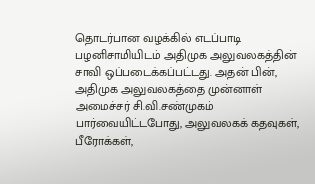தொடர்பான வழக்கில் எடப்பாடி பழனிசாமியிடம் அதிமுக அலுவலகத்தின் சாவி ஒப்படைக்கப்பட்டது. அதன் பின், அதிமுக அலுவலகத்தை முன்னாள் அமைச்சர் சி.வி.சண்முகம் பார்வையிட்டபோது, அலுவலகக் கதவுகள், பீரோக்கள்,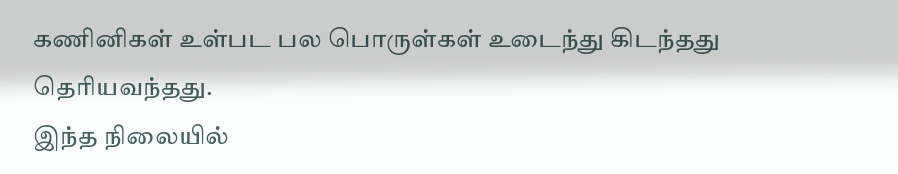கணினிகள் உள்பட பல பொருள்கள் உடைந்து கிடந்தது தெரியவந்தது.
இந்த நிலையில்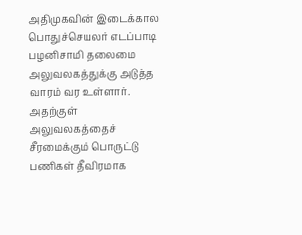அதிமுகவின் இடைக்கால பொதுச்செயலர் எடப்பாடி பழனிசாமி தலைமை அலுவலகத்துக்கு அடுத்த வாரம் வர உள்ளார். அதற்குள் அலுவலகத்தைச் சீரமைக்கும் பொருட்டு பணிகள் தீவிரமாக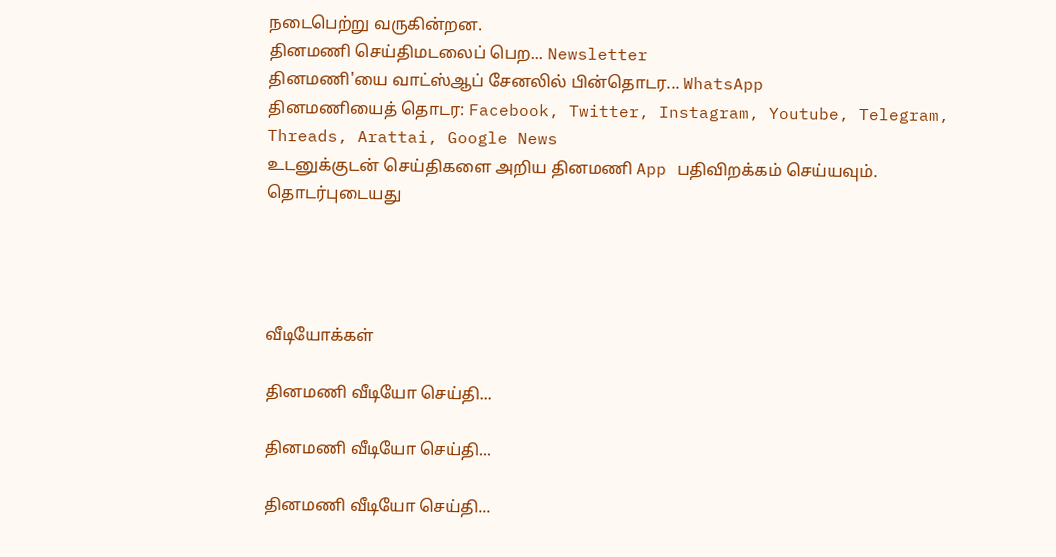நடைபெற்று வருகின்றன.
தினமணி செய்திமடலைப் பெற... Newsletter
தினமணி'யை வாட்ஸ்ஆப் சேனலில் பின்தொடர... WhatsApp
தினமணியைத் தொடர: Facebook, Twitter, Instagram, Youtube, Telegram, Threads, Arattai, Google News
உடனுக்குடன் செய்திகளை அறிய தினமணி App பதிவிறக்கம் செய்யவும்.
தொடர்புடையது




வீடியோக்கள்

தினமணி வீடியோ செய்தி...

தினமணி வீடியோ செய்தி...

தினமணி வீடியோ செய்தி...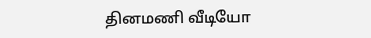தினமணி வீடியோ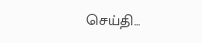செய்தி...